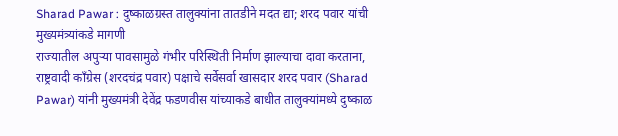Sharad Pawar : दुष्काळग्रस्त तालुक्यांना तातडीने मदत द्या; शरद पवार यांची मुख्यमंत्र्यांकडे मागणी
राज्यातील अपुऱ्या पावसामुळे गंभीर परिस्थिती निर्माण झाल्याचा दावा करताना, राष्ट्रवादी कॉंग्रेस (शरदचंद्र पवार) पक्षाचे सर्वेसर्वा खासदार शरद पवार (Sharad Pawar) यांनी मुख्यमंत्री देवेंद्र फडणवीस यांच्याकडे बाधीत तालुक्यांमध्ये दुष्काळ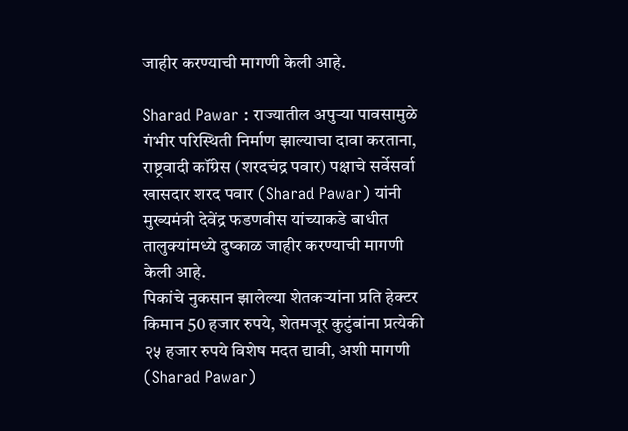जाहीर करण्याची मागणी केली आहे.

Sharad Pawar : राज्यातील अपुऱ्या पावसामुळे गंभीर परिस्थिती निर्माण झाल्याचा दावा करताना, राष्ट्रवादी कॉंग्रेस (शरदचंद्र पवार) पक्षाचे सर्वेसर्वा खासदार शरद पवार (Sharad Pawar) यांनी मुख्यमंत्री देवेंद्र फडणवीस यांच्याकडे बाधीत तालुक्यांमध्ये दुष्काळ जाहीर करण्याची मागणी केली आहे.
पिकांचे नुकसान झालेल्या शेतकऱ्यांना प्रति हेक्टर किमान 50 हजार रुपये, शेतमजूर कुटुंबांना प्रत्येकी २५ हजार रुपये विशेष मदत द्यावी, अशी मागणी (Sharad Pawar)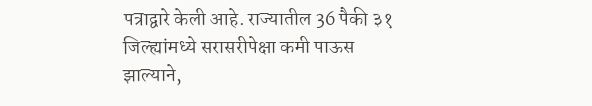पत्राद्वारे केली आहे. राज्यातील 36 पैकी ३१ जिल्ह्यांमध्ये सरासरीपेक्षा कमी पाऊस झाल्याने,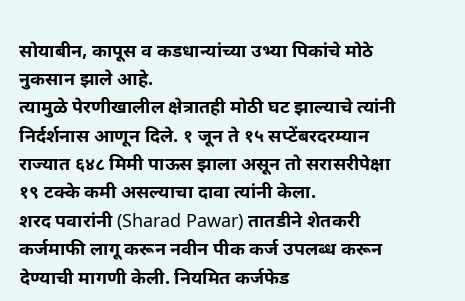सोयाबीन, कापूस व कडधान्यांच्या उभ्या पिकांचे मोठे नुकसान झाले आहे.
त्यामुळे पेरणीखालील क्षेत्रातही मोठी घट झाल्याचे त्यांनी निर्दर्शनास आणून दिले. १ जून ते १५ सप्टेंबरदरम्यान राज्यात ६४८ मिमी पाऊस झाला असून तो सरासरीपेक्षा १९ टक्के कमी असल्याचा दावा त्यांनी केला.
शरद पवारांनी (Sharad Pawar) तातडीने शेतकरी कर्जमाफी लागू करून नवीन पीक कर्ज उपलब्ध करून देण्याची मागणी केली. नियमित कर्जफेड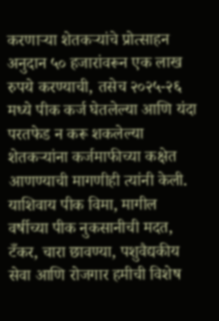करणाऱ्या शेतकऱ्यांचे प्रोत्साहन अनुदान ५० हजारांवरून एक लाख रुपये करण्याची, तसेच २०२५-२६ मध्ये पीक कर्ज घेतलेल्या आणि यंदा परतफेड न करू शकलेल्या शेतकऱ्यांना कर्जमाफीच्या कक्षेत आणण्याची मागणीही त्यांनी केली.
याशिवाय पीक विमा, मागील वर्षीच्या पीक नुकसानीची मदत, टँकर, चारा छावण्या, पशुवैद्यकीय सेवा आणि रोजगार हमीची विशेष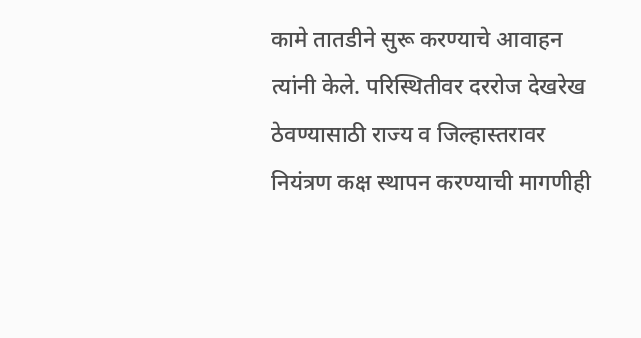कामे तातडीने सुरू करण्याचे आवाहन त्यांनी केले. परिस्थितीवर दररोज देखरेख ठेवण्यासाठी राज्य व जिल्हास्तरावर नियंत्रण कक्ष स्थापन करण्याची मागणीही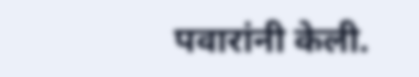पवारांनी केली.